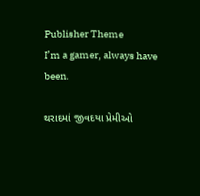Publisher Theme
I’m a gamer, always have been.

થરાદમાં જીવદયા પ્રેમીઓ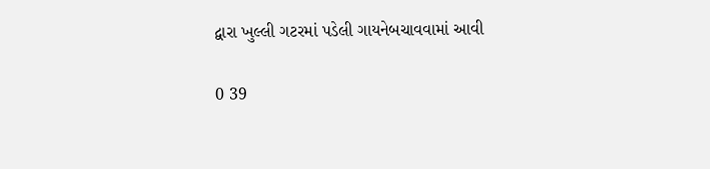દ્વારા ખુલ્લી ગટરમાં પડેલી ગાયનેબચાવવામાં આવી

0 39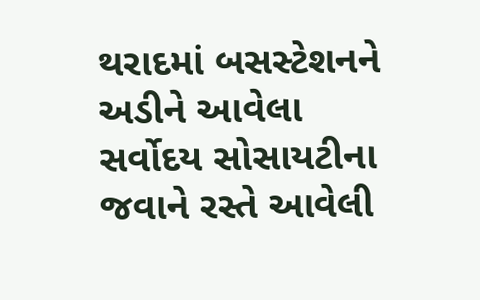થરાદમાં બસસ્ટેશનને અડીને આવેલા સર્વોદય સોસાયટીના જવાને રસ્તે આવેલી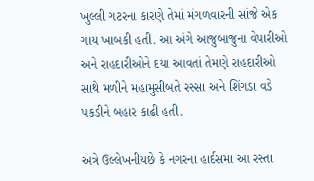ખુલ્લી ગટરના કારણે તેમાં મંગળવારની સાંજે એક ગાય ખાબકી હતી. આ અંગે આજુબાજુના વેપારીઓ અને રાહદારીઓને દયા આવતાં તેમણે રાહદારીઓ સાથે મળીને મહામુસીબતે રસ્સા અને શિંગડા વડે પકડીને બહાર કાઢી હતી.

અત્રે ઉલ્લેખનીયછે કે નગરના હાર્દસમા આ રસ્તા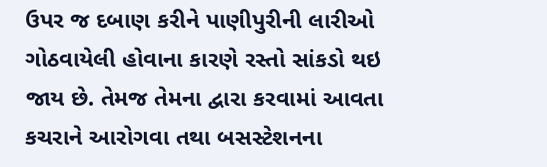ઉપર જ દબાણ કરીને પાણીપુરીની લારીઓ ગોઠવાયેલી હોવાના કારણે રસ્તો સાંકડો થઇ જાય છે. તેમજ તેમના દ્વારા કરવામાં આવતા કચરાને આરોગવા તથા બસસ્ટેશનના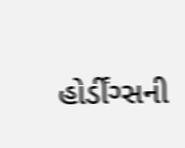હોર્ડીંગ્સની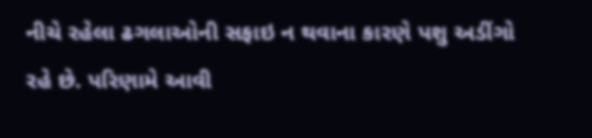નીચે રહેલા ઢગલાઓની સફાઇ ન થવાના કારણે પશુ અડીંગો રહે છે. પરિણામે આવી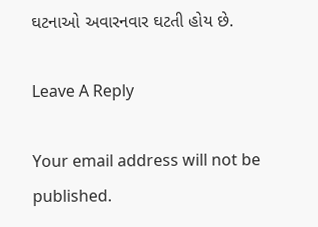ઘટનાઓ અવારનવાર ઘટતી હોય છે.

Leave A Reply

Your email address will not be published.